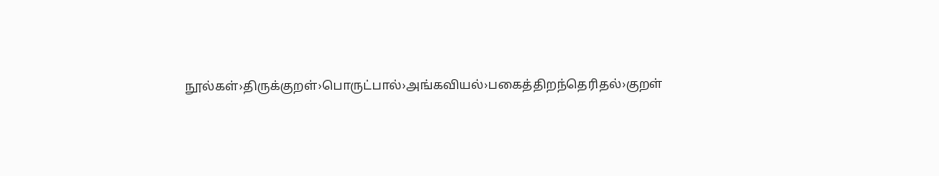நூல்கள்›திருக்குறள்›பொருட்பால்›அங்கவியல்›பகைத்திறந்தெரிதல்›குறள்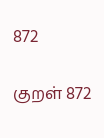872

குறள் 872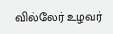வில்லேர் உழவர்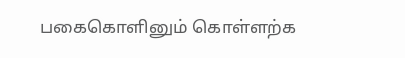பகைகொளினும் கொள்ளற்க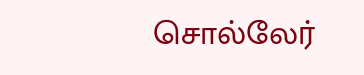சொல்லேர்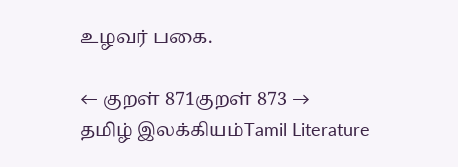உழவர் பகை.

← குறள் 871குறள் 873 →
தமிழ் இலக்கியம்Tamil Literature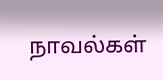நாவல்கள்